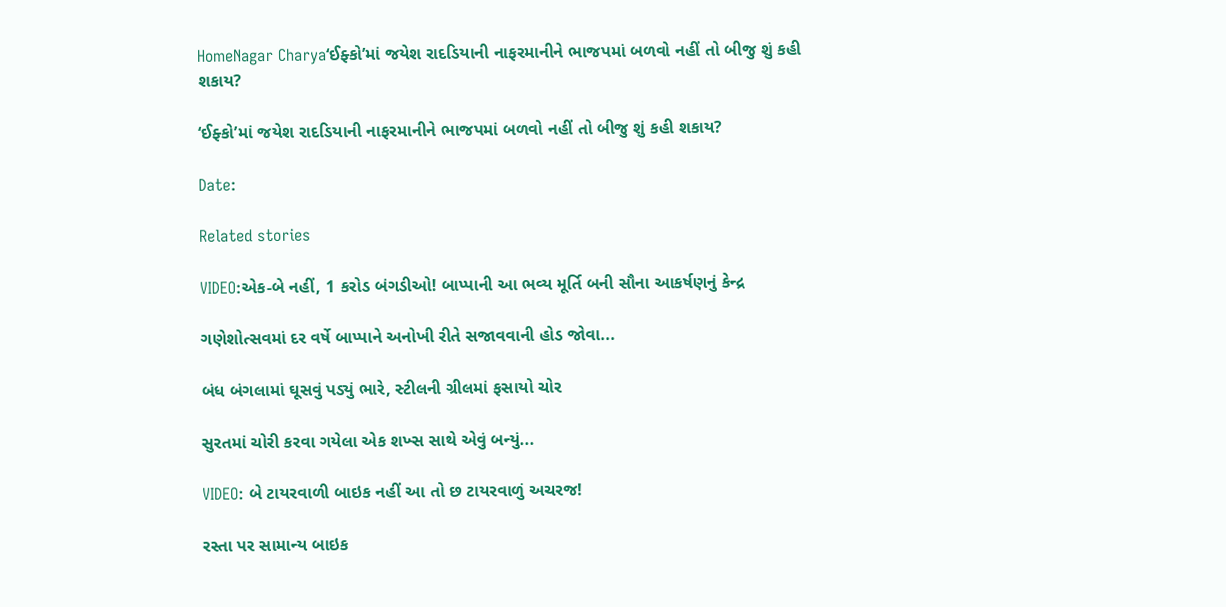HomeNagar Charya‘ઈફ્કો’માં જયેશ રાદડિયાની નાફરમાનીને ભાજપમાં બળવો નહીં તો બીજુ શું કહી શકાય?

‘ઈફ્કો’માં જયેશ રાદડિયાની નાફરમાનીને ભાજપમાં બળવો નહીં તો બીજુ શું કહી શકાય?

Date:

Related stories

VIDEO:એક-બે નહીં, 1 કરોડ બંગડીઓ! બાપ્પાની આ ભવ્ય મૂર્તિ બની સૌના આકર્ષણનું કેન્દ્ર

ગણેશોત્સવમાં દર વર્ષે બાપ્પાને અનોખી રીતે સજાવવાની હોડ જોવા...

બંધ બંગલામાં ઘૂસવું પડ્યું ભારે, સ્ટીલની ગ્રીલમાં ફસાયો ચોર

સુરતમાં ચોરી કરવા ગયેલા એક શખ્સ સાથે એવું બન્યું...

VIDEO: બે ટાયરવાળી બાઇક નહીં આ તો છ ટાયરવાળું અચરજ!

રસ્તા પર સામાન્ય બાઇક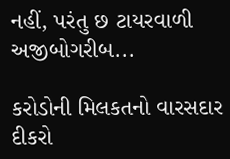નહીં, પરંતુ છ ટાયરવાળી અજીબોગરીબ...

કરોડોની મિલકતનો વારસદાર દીકરો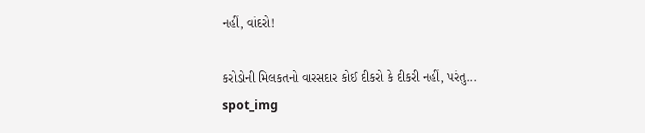નહીં, વાંદરો!

કરોડોની મિલકતનો વારસદાર કોઈ દીકરો કે દીકરી નહીં, પરંતુ...
spot_img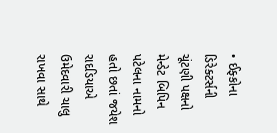• ઈફ્કોના ડિરેક્ટર્સની ચૂંટણી પક્ષનો મેન્ડેટ બિપિન પટેલના નામનો હતો છતાં જયેશ રાદડિયાએ ઉમેદવારી ચાલુ રાખવા સાથે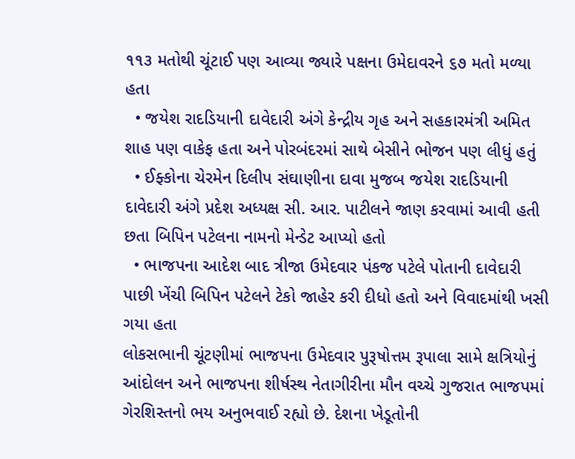૧૧૩ મતોથી ચૂંટાઈ પણ આવ્યા જ્યારે પક્ષના ઉમેદાવરને ૬૭ મતો મળ્યા હતા
  • જયેશ રાદડિયાની દાવેદારી અંગે કેન્દ્રીય ગૃહ અને સહકારમંત્રી અમિત શાહ પણ વાકેફ હતા અને પોરબંદરમાં સાથે બેસીને ભોજન પણ લીધું હતું
  • ઈફ્કોના ચેરમેન દિલીપ સંઘાણીના દાવા મુજબ જયેશ રાદડિયાની દાવેદારી અંગે પ્રદેશ અધ્યક્ષ સી. આર. પાટીલને જાણ કરવામાં આવી હતી છતા બિપિન પટેલના નામનો મેન્ડેટ આપ્યો હતો
  • ભાજપના આદેશ બાદ ત્રીજા ઉમેદવાર પંકજ પટેલે પોતાની દાવેદારી પાછી ખેંચી બિપિન પટેલને ટેકો જાહેર કરી દીધો હતો અને વિવાદમાંથી ખસી ગયા હતા
લોકસભાની ચૂંટણીમાં ભાજપના ઉમેદવાર પુરૂષોત્તમ રૂપાલા સામે ક્ષત્રિયોનું આંદોલન અને ભાજપના ‌શીર્ષસ્થ નેતાગીરીના મૌન વચ્ચે ગુજરાત ભાજપમાં ગેર‌શિસ્તનો ભય અનુભવાઈ રહ્યો છે. દેશના ખેડૂતોની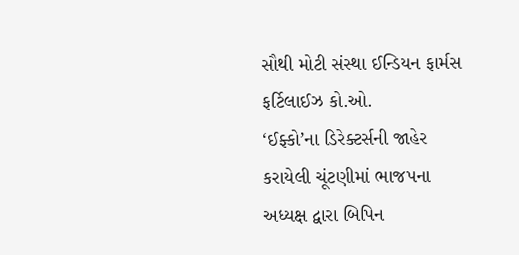સૌથી મોટી સંસ્થા ઈન્ડિયન ફાર્મસ ફર્ટિલાઈઝ કો.ઓ. ‘ઈફ્કો’ના ‌ડિરેક્ટર્સની જાહેર કરાયેલી ચૂંટણીમાં ભાજપના અધ્યક્ષ દ્વારા ‌બિ‌‌પિન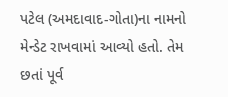પટેલ (અમદાવાદ-ગોતા)ના નામનો મેન્ડેટ રાખવામાં આવ્યો હતો. તેમ છતાં પૂર્વ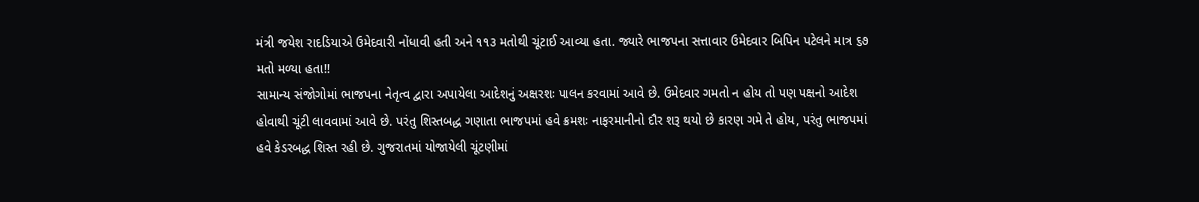મંત્રી જયેશ રાદ‌ડિયાએ ઉમેદવારી નોંધાવી હતી અને ૧૧૩ મતોથી ચૂંટાઈ આવ્યા હતા. જ્યારે ભાજપના સત્તાવાર ઉમેદવાર ‌બિ‌પિન પટેલને માત્ર ૬૭ મતો મળ્યા હતા!!
સામાન્ય સંજોગોમાં ભાજપના નેતૃત્વ દ્વારા અપાયેલા આદેશનું અક્ષરશઃ પાલન કરવામાં આવે છે. ઉમેદવાર ગમતો ન હોય તો પણ પક્ષનો આદેશ હોવાથી ચૂંટી લાવવામાં આવે છે. પરંતુ ‌શિસ્તબદ્ધ ગણાતા ભાજપમાં હવે ક્રમશઃ નાફરમાનીનો દૌર શરૂ થયો છે કારણ ગમે તે હોય, પરંતુ ભાજપમાં હવે કેડરબદ્ધ ‌શિસ્ત રહી છે. ગુજરાતમાં યોજાયેલી ચૂંટણીમાં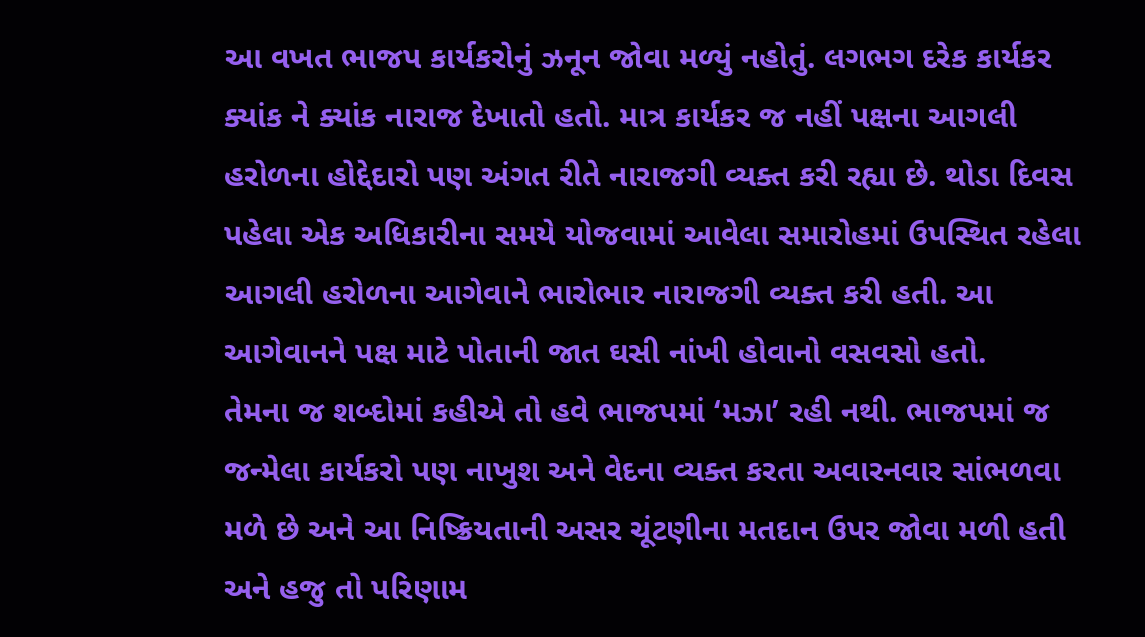આ વખત ભાજપ કાર્યકરોનું ઝનૂન જોવા મળ્યું નહોતું. લગભગ દરેક કાર્યકર ક્યાંક ને ક્યાંક નારાજ દેખાતો હતો. માત્ર કાર્યકર જ નહીં પક્ષના આગલી હરોળના હોદ્દેદારો પણ અંગત રીતે નારાજગી વ્યક્ત કરી રહ્યા છે. થોડા ‌દિવસ પહેલા એક અ‌ધિકારીના સમયે યોજવામાં આવેલા સમારોહમાં ઉપ‌સ્થિત રહેલા આગલી હરોળના આગેવાને ભારોભાર નારાજગી વ્યક્ત કરી હતી. આ આગેવાનને પક્ષ માટે પોતાની જાત ઘસી નાંખી હોવાનો વસવસો હતો.
તેમના જ શબ્દોમાં કહીએ તો હવે ભાજપમાં ‘મઝા’ રહી નથી. ભાજપમાં જ જન્મેલા કાર્યકરો પણ નાખુશ અને વેદના વ્યક્ત કરતા અવારનવાર સાંભળ‍વા મળે છે અને આ ‌નિ‌ષ્ક્રિયતાની અસર ચૂંટણીના મતદાન ઉપર જોવા મળી હતી અને હજુ તો પ‌રિણામ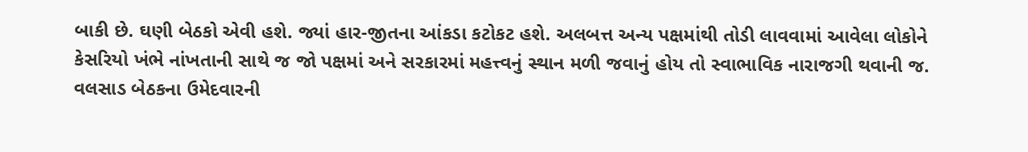બાકી છે. ઘણી બેઠકો એવી હશે. જ્યાં હાર-જીતના આંકડા કટોકટ હશે. અલબત્ત અન્ય પક્ષમાંથી તોડી લાવવામાં આવેલા લોકોને કેસ‌રિયો ખંભે નાંખતાની સાથે જ જો પક્ષમાં અને સરકારમાં મહત્ત્વનું સ્થાન મળી જવાનું હોય તો સ્વાભા‌વિક નારાજગી થવાની જ. વલસાડ બેઠકના ઉમેદવારની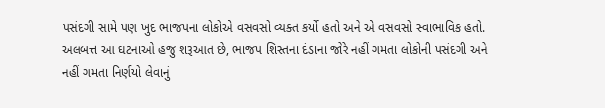પસંદગી સામે પણ ખુદ ભાજપના લોકોએ વસવસો વ્યક્ત કર્યો હતો અને એ વસવસો સ્વાભા‌વિક હતો. અલબત્ત આ ઘટનાઓ હજુ શરૂઆત છે, ભાજપ ‌શિસ્તના દંડાના જોરે નહીં ગમતા લોકોની પસંદગી અને નહીં ગમતા ‌નિર્ણયો લેવાનું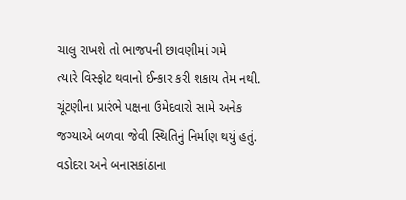ચાલુ રાખશે તો ભાજપની છાવણીમાં ગમે ત્યારે ‌વિસ્ફોટ થવાનો ઈન્કાર કરી શકાય તેમ નથી. ચૂંટણીના પ્રારંભે પક્ષના ઉમેદવારો સામે અનેક જગ્યાએ બળવા જેવી ‌સ્થિ‌તિનું ‌નિર્માણ થયું હતું. વડોદરા અને બનાસકાંઠાના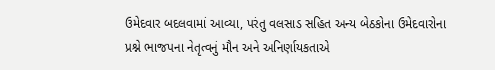ઉમેદવાર બદલવામાં આવ્યા, પરંતુ વલસાડ સ‌હિત અન્ય બેઠકોના ઉમેદવારોના પ્રશ્ને ભાજપના નેતૃત્વનું મૌન અને અ‌નિર્ણાયકતાએ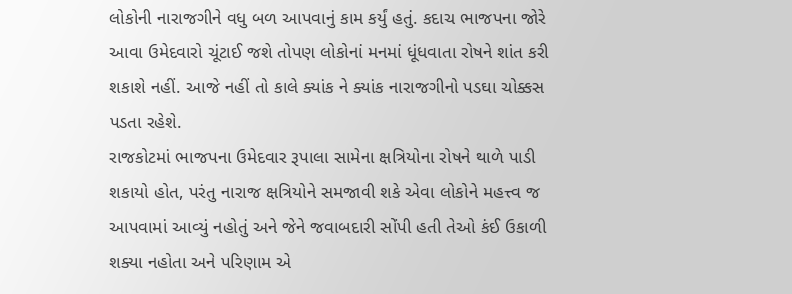લોકોની નારાજગીને વધુ બળ આપવાનું કામ કર્યું હતું. કદાચ ભાજપના જોરે આવા ઉમેદવારો ચૂંટાઈ જશે તોપણ લોકોનાં મનમાં ધૂંધવાતા રોષને શાંત કરી શકાશે નહીં. આજે નહીં તો કાલે ક્યાંક ને ક્યાંક નારાજગીનો પડઘા ચોક્કસ પડતા રહેશે.
રાજકોટમાં ભાજપના ઉમેદવાર રૂપાલા સામેના ક્ષ‌ત્રિયોના રોષને થાળે પાડી શકાયો હોત, પરંતુ નારાજ ક્ષ‌ત્રિયોને સમજાવી શકે એવા લોકોને મહત્ત્વ જ આપવામાં આવ્યું નહોતું અને જેને જવાબદારી સોંપી હતી તેઓ કંઈ ઉકાળી શક્યા નહોતા અને પ‌રિણામ એ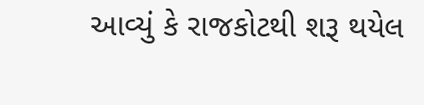આવ્યું કે રાજકોટથી શરૂ થયેલ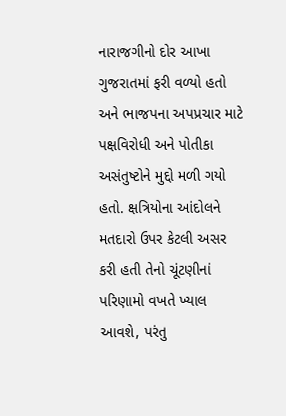નારાજગીનો દોર આખા ગુજરાતમાં ફરી વળ્યો હતો અને ભાજપના અપપ્રચાર માટે પક્ષ‌વિરોધી અને પોતીકા અસંતુષ્ટોને મુદ્દો મળી ગયો હતો. ક્ષ‌ત્રિયોના આંદોલને મતદારો ઉપર કેટલી અસર કરી હતી તેનો ચૂંટણીનાં પ‌રિણામો વખતે ખ્યાલ આવશે, પરંતુ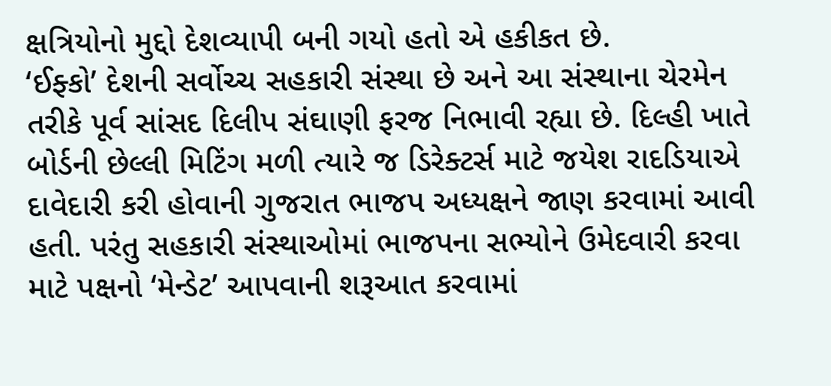ક્ષ‌ત્રિયોનો મુદ્દો દેશવ્યાપી બની ગયો હતો એ હકીકત છે.
‘ઈફ્કો’ દેશની સર્વોચ્ચ સહકારી સંસ્થા છે અને આ સંસ્થાના ચેરમેન તરીકે પૂર્વ સાંસદ ‌દિલીપ સંઘાણી ફરજ ‌નિભાવી રહ્યા છે. દિલ્હી ખાતે બોર્ડની છેલ્લી મિટિંગ મળી ત્યારે જ ‌ડિરેક્ટર્સ માટે જયેશ રાદ‌ડિયાએ દાવેદારી કરી હોવાની ગુજરાત ભાજપ અધ્યક્ષને જાણ કરવામાં આવી હતી. પરંતુ સહકારી સંસ્થાઓમાં ભાજપના સભ્યોને ઉમેદવારી કરવા માટે પક્ષનો ‘મેન્ડેટ’ આપવાની શરૂઆત કરવામાં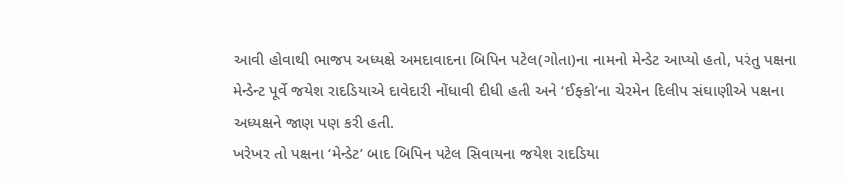આવી હોવાથી ભાજપ અધ્યક્ષે અમદાવાદના ‌બિ‌પિન પટેલ(ગોતા)ના નામનો મેન્ડેટ આપ્યો હતો, પરંતુ પક્ષના મેન્ડેન્ટ પૂર્વે જયેશ રાદ‌ડિયાએ દાવેદારી નોંધાવી દીધી હતી અને ‘ઈફ્કો’ના ચેરમેન ‌દિલીપ સંઘાણીએ પક્ષના અધ્યક્ષને જાણ પણ કરી હતી.
ખરેખર તો પક્ષના ‘મેન્ડેટ’ બાદ ‌બિ‌પિન પટેલ ‌સિવાયના જયેશ રાદ‌ડિયા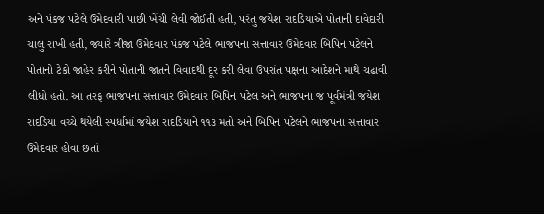અને પંકજ પટેલે ઉમેદવારી પાછી ખેંચી લેવી જોઈતી હતી, પરંતુ જયેશ રાદ‌ડિયાએ પોતાની દાવેદારી ચાલુ રાખી હતી, જ્યારે ત્રીજા ઉમેદવાર પંકજ પટેલે ભાજપના સત્તાવાર ઉમેદવાર ‌બિ‌પિન પટેલને પોતાનો ટેકો જાહેર કરીને પોતાની જાતને ‌વિવાદથી દૂર કરી લેવા ઉપરાંત પક્ષના આદેશને માથે ચઢાવી લીધો હતો. આ તરફ ભાજપના સત્તાવાર ઉમેદવાર ‌બિ‌પિન પટેલ અને ભાજપના જ પૂર્વમંત્રી જયેશ રાદ‌ડિયા વચ્ચે થયેલી સ્પર્ધામાં જયેશ રાદ‌ડિયાને ૧૧૩ મતો અને ‌બિ‌પિન પટેલને ભાજપના સત્તાવાર ઉમેદવાર હોવા છતાં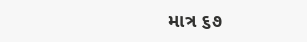માત્ર ૬૭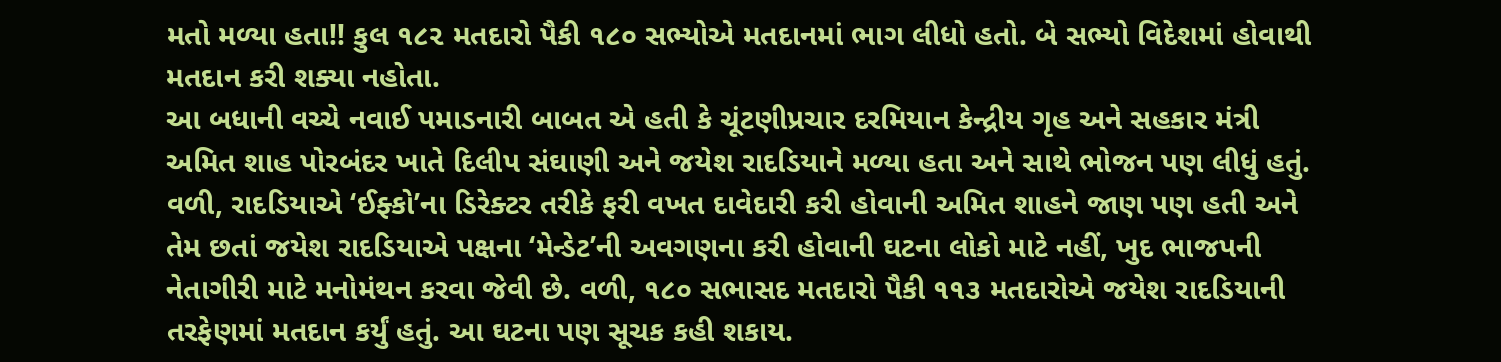મતો મળ્યા હતા!! કુલ ૧૮૨ મતદારો પૈકી ૧૮૦ સભ્યોએ મતદાનમાં ભાગ લીધો હતો. બે સભ્યો ‌વિદેશમાં હોવાથી મતદાન કરી શક્યા નહોતા.
આ બધાની વચ્ચે નવાઈ પમાડનારી બાબત એ હતી કે ચૂંટણીપ્રચાર દર‌મિયાન કેન્દ્રીય ગૃહ અને સહકાર મંત્રી અ‌મિત શાહ પોરબંદર ખાતે ‌દિલીપ સંઘાણી અને જયેશ રાદ‌ડિયાને મળ્યા હતા અને સાથે ભોજન પણ લીધું હતું. વળી, રાદ‌ડિયાએ ‘ઈફ્કો’ના ડિરેક્ટર તરીકે ફરી વખત દાવેદારી કરી હોવાની અ‌મિત શાહને જાણ પણ હતી અને તેમ છતાં જયેશ રાદ‌ડિયાએ પક્ષના ‘મેન્ડેટ’ની અવગણના કરી હોવાની ઘટના લોકો માટે નહીં, ખુદ ભાજપની નેતાગીરી માટે મનોમંથન કરવા જેવી છે. વળી, ૧૮૦ સભાસદ મતદારો પૈકી ૧૧૩ મતદારોએ જયેશ રાદ‌ડિયાની તરફેણમાં મતદાન કર્યું હતું. આ ઘટના પણ સૂચક કહી શકાય.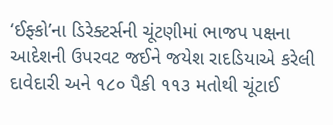‘ઈફ્કો’ના ‌ડિરેક્ટર્સની ચૂંટણીમાં ભાજપ પક્ષના આદેશની ઉપરવટ જઈને જયેશ રાદ‌ડિયાએ કરેલી દાવેદારી અને ૧૮૦ પૈકી ૧૧૩ મતોથી ચૂંટાઈ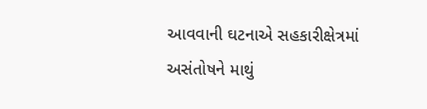આવવાની ઘટનાએ સહકારીક્ષેત્રમાં અસંતોષને માથું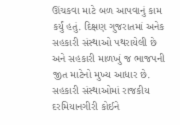ઊંચકવા માટે બળ આપવાનું કામ કર્યું હતું. દ‌‌િક્ષણ ગુજરાતમાં અનેક સહકારી સંસ્થાઓ પથરાયેલી છે અને સહકારી માળખું જ ભાજપની જીત માટેનો મુખ્ય આધાર છે. સહકારી સંસ્થાઓમાં રાજકીય દર‌મિયાનગીરી કોઈને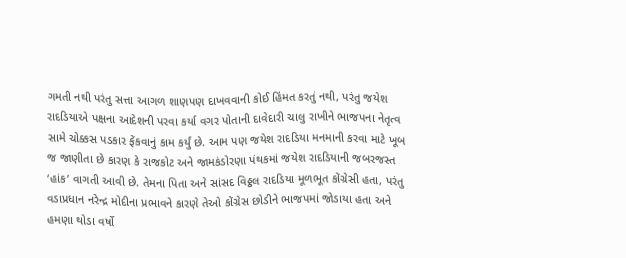ગમતી નથી પરંતુ સત્તા આગળ શાણપણ દાખવવાની કોઈ ‌હિંમત કરતું નથી, પરંતુ જયેશ રાદ‌ડિયાએ પક્ષના આદેશની પરવા કર્યા વગર પોતાની દાવેદારી ચાલુ રાખીને ભાજપના નેતૃત્વ સામે ચોક્કસ પડકાર ફેંકવાનું કામ કર્યું છે. આમ પણ જયેશ રાદ‌ડિયા મનમાની કરવા માટે ખૂબ જ જા‌ણીતા છે કારણ કે રાજકોટ અને જામકંડોરણા પંથકમાં જયેશ રાદ‌ડિયાની જબરજસ્ત ‘હાંક’ વાગતી આવી છે. તેમના પિતા અને સાંસદ ‌વિઠ્ઠલ રાદ‌ડિયા મૂળભૂત કોંગ્રેસી હતા, પરંતુ વડાપ્રધાન નરેન્દ્ર મોદીના પ્રભાવને કારણે તેઓ કોંગ્રેસ છોડીને ભાજપમાં જોડાયા હતા અને હમણા થોડા વર્ષો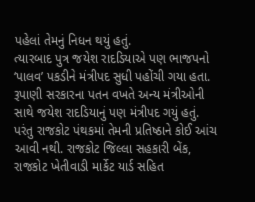પહેલાં તેમનું ‌નિધન થયું હતું.
ત્યારબાદ પુત્ર જયેશ રાદ‌ડિયાએ પણ ભાજપનો ‘પાલવ’ પકડીને મંત્રીપદ સુધી પહોંચી ગયા હતા. રૂપાણી સરકારના પતન વખતે અન્ય મંત્રીઓની સાથે જયેશ રાદ‌ડિયાનું પણ મંત્રીપદ ગયું હતું. પરંતુ રાજકોટ પંથકમાં તેમની પ્ર‌તિષ્ઠાને કોઈ આંચ આવી નથી. રાજકોટ ‌જિલ્લા સહકારી બેંક, રાજકોટ ખેતીવાડી માર્કેટ યાર્ડ સ‌હિત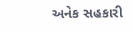અનેક સહકારી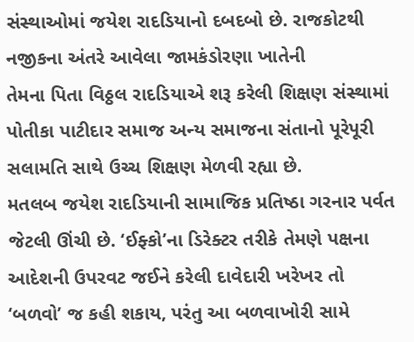સંસ્થાઓમાં જયેશ રાદ‌ડિયાનો દબદબો છે. રાજકોટથી નજીકના અંતરે આવેલા જામકંડોરણા ખાતેની તેમના ‌પિતા ‌વિઠ્ઠલ રાદ‌ડિયાએ શરૂ કરેલી ‌શિક્ષણ સંસ્થામાં પોતીકા પાટીદાર સમાજ અન્ય સમાજના સંતાનો પૂરેપૂરી સલામ‌તિ સાથે ‌‌ઉચ્ચ ‌શિક્ષણ મેળવી રહ્યા છે.
મતલબ જયેશ રાદ‌ડિયાની સામા‌જિક પ્ર‌તિષ્ઠા ગરનાર પર્વત જેટલી ઊંચી છે. ‘ઈફ્કો’ના ‌ડિરેક્ટર તરીકે તેમણે પક્ષના આદેશની ઉપરવટ જઈને કરેલી દાવેદારી ખરેખર તો ‘બળવો’ જ કહી શકાય, પરંતુ આ બળવાખોરી સામે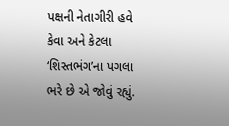પક્ષની નેતાગીરી હવે કેવા અને કેટલા ‘શિસ્તભંગ’ના પગલા ભરે છે એ જોવું રહ્યું.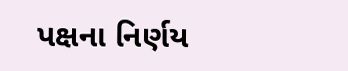પક્ષના ‌નિર્ણય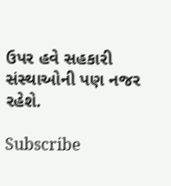ઉપર હવે સહકારી સંસ્થાઓની પણ નજર રહેશે.

Subscribe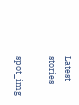Latest stories

spot_img